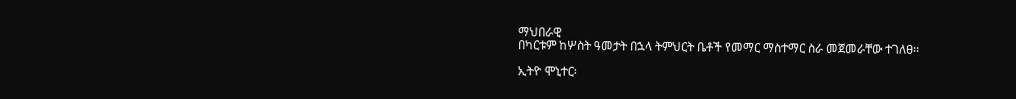ማህበራዊ
በካርቱም ከሦስት ዓመታት በኋላ ትምህርት ቤቶች የመማር ማስተማር ስራ መጀመራቸው ተገለፀ፡፡

ኢትዮ ሞኒተር፡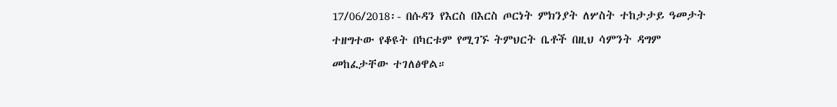17/06/2018፡- በሱዳን የእርስ በእርስ ጦርነት ምክንያት ለሦስት ተከታታይ ዓመታት ተዘግተው የቆዩት በካርቱም የሚገኙ ትምህርት ቤቶች በዚህ ሳምንት ዳግም መከፈታቸው ተገለፅዋል።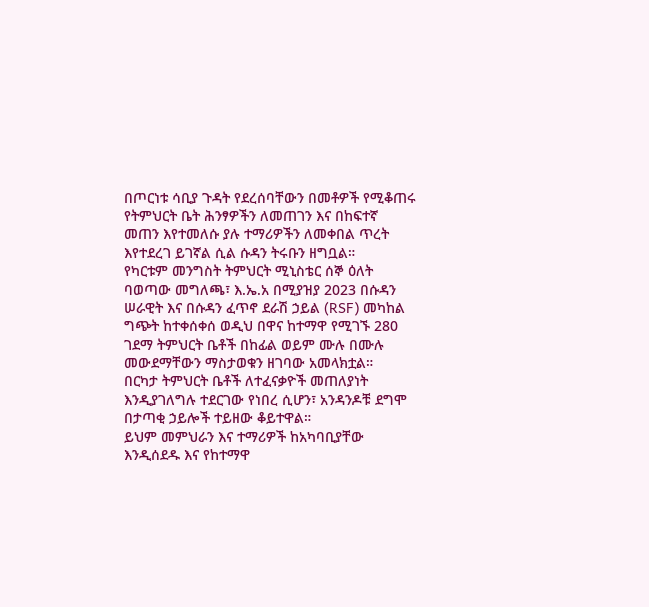በጦርነቱ ሳቢያ ጉዳት የደረሰባቸውን በመቶዎች የሚቆጠሩ የትምህርት ቤት ሕንፃዎችን ለመጠገን እና በከፍተኛ መጠን እየተመለሱ ያሉ ተማሪዎችን ለመቀበል ጥረት እየተደረገ ይገኛል ሲል ሱዳን ትሩቡን ዘግቧል።
የካርቱም መንግስት ትምህርት ሚኒስቴር ሰኞ ዕለት ባወጣው መግለጫ፣ እ.ኤ.አ በሚያዝያ 2023 በሱዳን ሠራዊት እና በሱዳን ፈጥኖ ደራሽ ኃይል (RSF) መካከል ግጭት ከተቀሰቀሰ ወዲህ በዋና ከተማዋ የሚገኙ 280 ገደማ ትምህርት ቤቶች በከፊል ወይም ሙሉ በሙሉ መውደማቸውን ማስታወቁን ዘገባው አመላክቷል።
በርካታ ትምህርት ቤቶች ለተፈናቃዮች መጠለያነት እንዲያገለግሉ ተደርገው የነበረ ሲሆን፣ አንዳንዶቹ ደግሞ በታጣቂ ኃይሎች ተይዘው ቆይተዋል።
ይህም መምህራን እና ተማሪዎች ከአካባቢያቸው እንዲሰደዱ እና የከተማዋ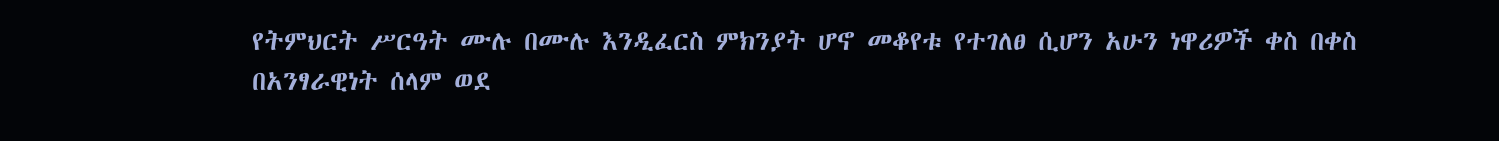የትምህርት ሥርዓት ሙሉ በሙሉ እንዲፈርስ ምክንያት ሆኖ መቆየቱ የተገለፀ ሲሆን አሁን ነዋሪዎች ቀስ በቀስ በአንፃራዊነት ሰላም ወደ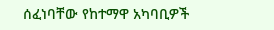ሰፈነባቸው የከተማዋ አካባቢዎች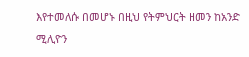እየተመለሱ በመሆኑ በዚህ የትምህርት ዘመን ከአንድ ሚሊዮን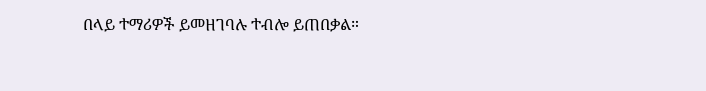በላይ ተማሪዎች ይመዘገባሉ ተብሎ ይጠበቃል።